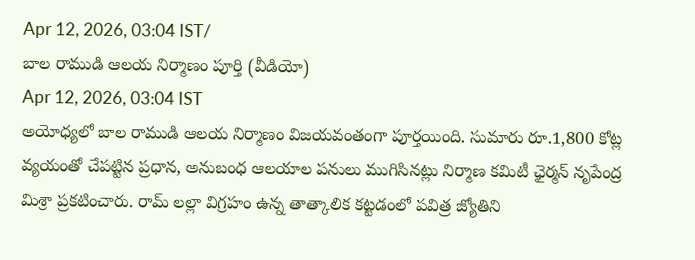Apr 12, 2026, 03:04 IST/
బాల రాముడి ఆలయ నిర్మాణం పూర్తి (వీడియో)
Apr 12, 2026, 03:04 IST
అయోధ్యలో బాల రాముడి ఆలయ నిర్మాణం విజయవంతంగా పూర్తయింది. సుమారు రూ.1,800 కోట్ల వ్యయంతో చేపట్టిన ప్రధాన, అనుబంధ ఆలయాల పనులు ముగిసినట్లు నిర్మాణ కమిటీ ఛైర్మన్ నృపేంద్ర మిశ్రా ప్రకటించారు. రామ్ లల్లా విగ్రహం ఉన్న తాత్కాలిక కట్టడంలో పవిత్ర జ్యోతిని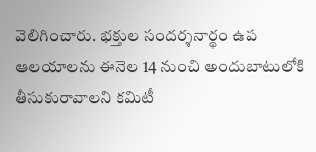వెలిగించారు. భక్తుల సందర్శనార్థం ఉప ఆలయాలను ఈనెల 14 నుంచి అందుబాటులోకి తీసుకురావాలని కమిటీ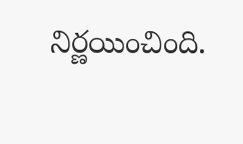నిర్ణయించింది.